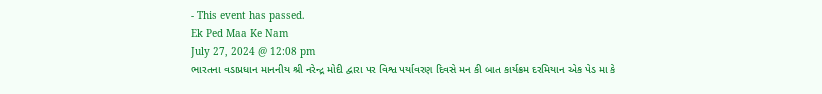- This event has passed.
Ek Ped Maa Ke Nam
July 27, 2024 @ 12:08 pm
ભારતના વડાપ્રધાન માનનીય શ્રી નરેન્દ્ર મોદી દ્વારા પર વિશ્વ પર્યાવરણ દિવસે મન કી બાત કાર્યક્રમ દરમિયાન એક પેડ મા કે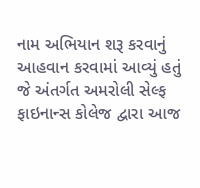નામ અભિયાન શરૂ કરવાનું આહવાન કરવામાં આવ્યું હતું જે અંતર્ગત અમરોલી સેલ્ફ ફાઇનાન્સ કોલેજ દ્વારા આજ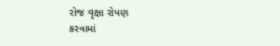રોજ વૃક્ષા રોપણ
કરવામાં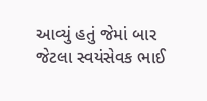આવ્યું હતું જેમાં બાર જેટલા સ્વયંસેવક ભાઈ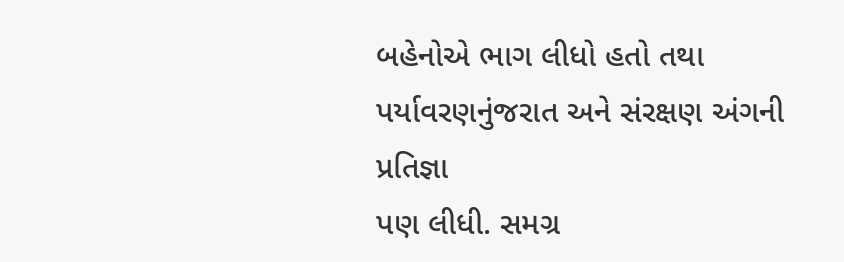બહેનોએ ભાગ લીધો હતો તથા પર્યાવરણનુંજરાત અને સંરક્ષણ અંગની પ્રતિજ્ઞા
પણ લીધી. સમગ્ર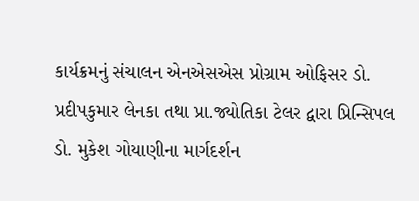કાર્યક્રમનું સંચાલન એનએસએસ પ્રોગ્રામ ઓફિસર ડો. પ્રદીપકુમાર લેનકા તથા પ્રા.જ્યોતિકા ટેલર દ્વારા પ્રિન્સિપલ
ડો. મુકેશ ગોયાણીના માર્ગદર્શન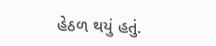હેઠળ થયું હતું.